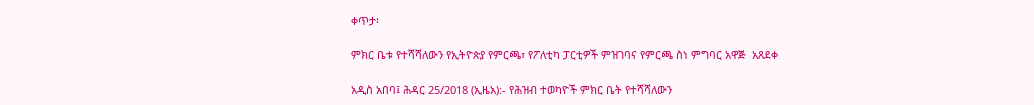ቀጥታ፡

ምክር ቤቱ የተሻሻለውን የኢትዮጵያ የምርጫ፣ የፖለቲካ ፓርቲዎች ምዝገባና የምርጫ ስነ ምግባር አዋጅ  አጸደቀ

አዲስ አበባ፤ ሕዳር 25/2018 (ኢዜአ):- የሕዝብ ተወካዮች ምክር ቤት የተሻሻለውን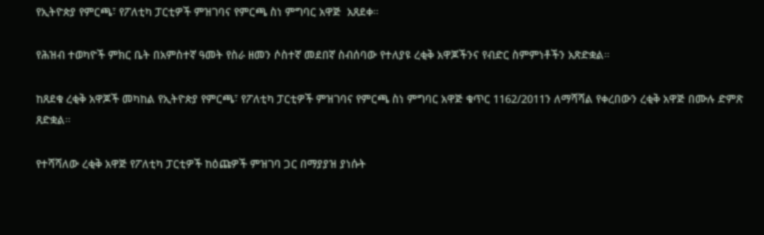የኢትዮጵያ የምርጫ፣ የፖለቲካ ፓርቲዎች ምዝገባና የምርጫ ስነ ምግባር አዋጅ  አጸደቀ።

የሕዝብ ተወካዮች ምክር ቤት በአምስተኛ ዓመት የስራ ዘመን ሶስተኛ መደበኛ ስብሰባው የተለያዩ ረቂቅ አዋጆችንና የብድር ስምምነቶችን አጽድቋል።

ከጸደቁ ረቂቅ አዋጆች መካከል የኢትዮጵያ የምርጫ፣ የፖለቲካ ፓርቲዎች ምዝገባና የምርጫ ስነ ምግባር አዋጅ ቁጥር 1162/2011ን ለማሻሻል የቀረበውን ረቂቅ አዋጅ በሙሉ ድምጽ ጸድቋል።

የተሻሻለው ረቂቅ አዋጅ የፖለቲካ ፓርቲዎች ከዕጩዎች ምዝገባ ጋር በማያያዝ ያነሱት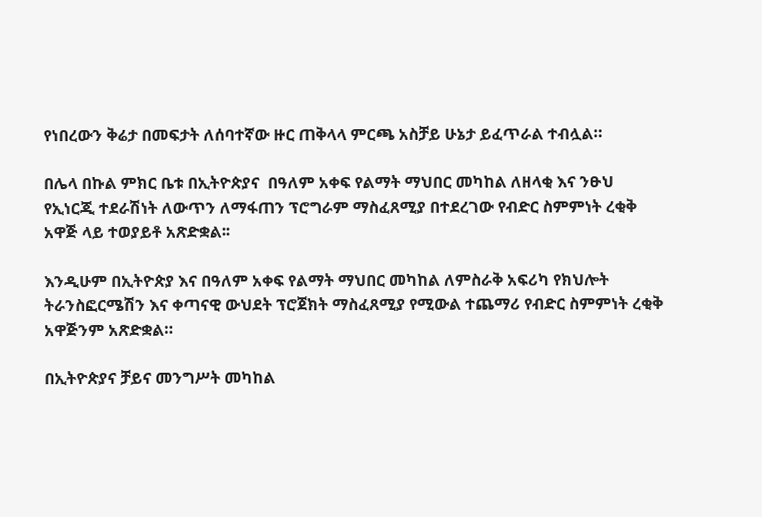የነበረውን ቅሬታ በመፍታት ለሰባተኛው ዙር ጠቅላላ ምርጫ አስቻይ ሁኔታ ይፈጥራል ተብሏል።

በሌላ በኩል ምክር ቤቱ በኢትዮጵያና  በዓለም አቀፍ የልማት ማህበር መካከል ለዘላቂ እና ንፁህ የኢነርጂ ተደራሽነት ለውጥን ለማፋጠን ፕሮግራም ማስፈጸሚያ በተደረገው የብድር ስምምነት ረቂቅ አዋጅ ላይ ተወያይቶ አጽድቋል፡፡

እንዲሁም በኢትዮጵያ እና በዓለም አቀፍ የልማት ማህበር መካከል ለምስራቅ አፍሪካ የክህሎት ትራንስፎርሜሽን እና ቀጣናዊ ውህደት ፕሮጀክት ማስፈጸሚያ የሚውል ተጨማሪ የብድር ስምምነት ረቂቅ አዋጅንም አጽድቋል።

በኢትዮጵያና ቻይና መንግሥት መካከል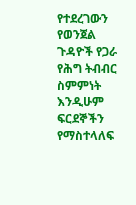የተደረገውን የወንጀል ጉዳዮች የጋራ የሕግ ትብብር ስምምነት እንዲሁም ፍርደኞችን የማስተላለፍ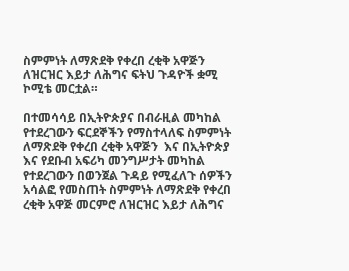ስምምነት ለማጽደቅ የቀረበ ረቂቅ አዋጅን ለዝርዝር እይታ ለሕግና ፍትህ ጉዳዮች ቋሚ ኮሚቴ መርቷል።

በተመሳሳይ በኢትዮጵያና በብራዚል መካከል የተደረገውን ፍርደኞችን የማስተላለፍ ስምምነት ለማጽደቅ የቀረበ ረቂቅ አዋጅን  እና በኢትዮጵያ እና የደቡብ አፍሪካ መንግሥታት መካከል የተደረገውን በወንጀል ጉዳይ የሚፈለጉ ሰዎችን አሳልፎ የመስጠት ስምምነት ለማጽደቅ የቀረበ ረቂቅ አዋጅ መርምሮ ለዝርዝር እይታ ለሕግና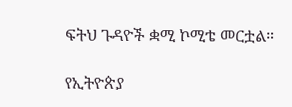ፍትህ ጉዳዮች ቋሚ ኮሚቴ መርቷል።

የኢትዮጵያ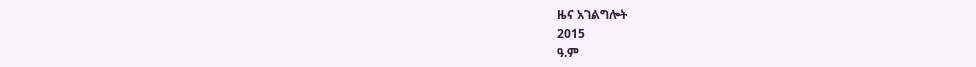ዜና አገልግሎት
2015
ዓ.ም